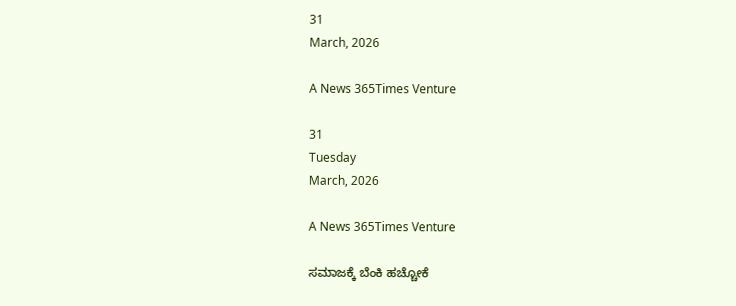31
March, 2026

A News 365Times Venture

31
Tuesday
March, 2026

A News 365Times Venture

ಸಮಾಜಕ್ಕೆ ಬೆಂಕಿ ಹಚ್ಚೋಕೆ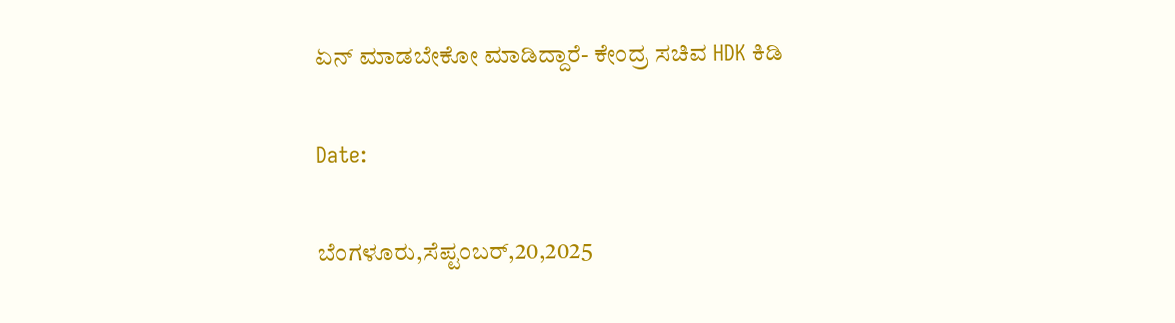ಏನ್ ಮಾಡಬೇಕೋ ಮಾಡಿದ್ದಾರೆ- ಕೇಂದ್ರ ಸಚಿವ HDK ಕಿಡಿ

Date:

ಬೆಂಗಳೂರು,ಸೆಪ್ಟಂಬರ್,20,2025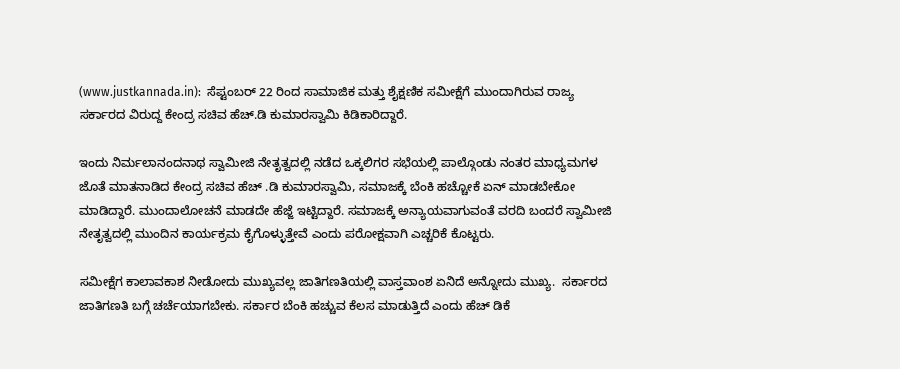(www.justkannada.in):  ಸೆಪ್ಟಂಬರ್ 22 ರಿಂದ ಸಾಮಾಜಿಕ ಮತ್ತು ಶೈಕ್ಷಣಿಕ ಸಮೀಕ್ಷೆಗೆ ಮುಂದಾಗಿರುವ ರಾಜ್ಯ ಸರ್ಕಾರದ ವಿರುದ್ದ ಕೇಂದ್ರ ಸಚಿವ ಹೆಚ್.ಡಿ ಕುಮಾರಸ್ವಾಮಿ ಕಿಡಿಕಾರಿದ್ದಾರೆ.

ಇಂದು ನಿರ್ಮಲಾನಂದನಾಥ ಸ್ವಾಮೀಜಿ ನೇತೃತ್ವದಲ್ಲಿ ನಡೆದ ಒಕ್ಕಲಿಗರ ಸಭೆಯಲ್ಲಿ ಪಾಲ್ಗೊಂಡು ನಂತರ ಮಾಧ್ಯಮಗಳ ಜೊತೆ ಮಾತನಾಡಿದ ಕೇಂದ್ರ ಸಚಿವ ಹೆಚ್ .ಡಿ ಕುಮಾರಸ್ವಾಮಿ, ಸಮಾಜಕ್ಕೆ ಬೆಂಕಿ ಹಚ್ಚೋಕೆ ಏನ್ ಮಾಡಬೇಕೋ ಮಾಡಿದ್ದಾರೆ. ಮುಂದಾಲೋಚನೆ ಮಾಡದೇ ಹೆಜ್ಜೆ ಇಟ್ಟಿದ್ದಾರೆ. ಸಮಾಜಕ್ಕೆ ಅನ್ಯಾಯವಾಗುವಂತೆ ವರದಿ ಬಂದರೆ ಸ್ವಾಮೀಜಿ ನೇತೃತ್ವದಲ್ಲಿ ಮುಂದಿನ ಕಾರ್ಯಕ್ರಮ ಕೈಗೊಳ್ಳುತ್ತೇವೆ ಎಂದು ಪರೋಕ್ಷವಾಗಿ ಎಚ್ಚರಿಕೆ ಕೊಟ್ಟರು.

ಸಮೀಕ್ಷೆಗ ಕಾಲಾವಕಾಶ ನೀಡೋದು ಮುಖ್ಯವಲ್ಲ ಜಾತಿಗಣತಿಯಲ್ಲಿ ವಾಸ್ತವಾಂಶ ಏನಿದೆ ಅನ್ನೋದು ಮುಖ್ಯ.  ಸರ್ಕಾರದ ಜಾತಿಗಣತಿ ಬಗ್ಗೆ ಚರ್ಚೆಯಾಗಬೇಕು. ಸರ್ಕಾರ ಬೆಂಕಿ ಹಚ್ಚುವ ಕೆಲಸ ಮಾಡುತ್ತಿದೆ ಎಂದು ಹೆಚ್ ಡಿಕೆ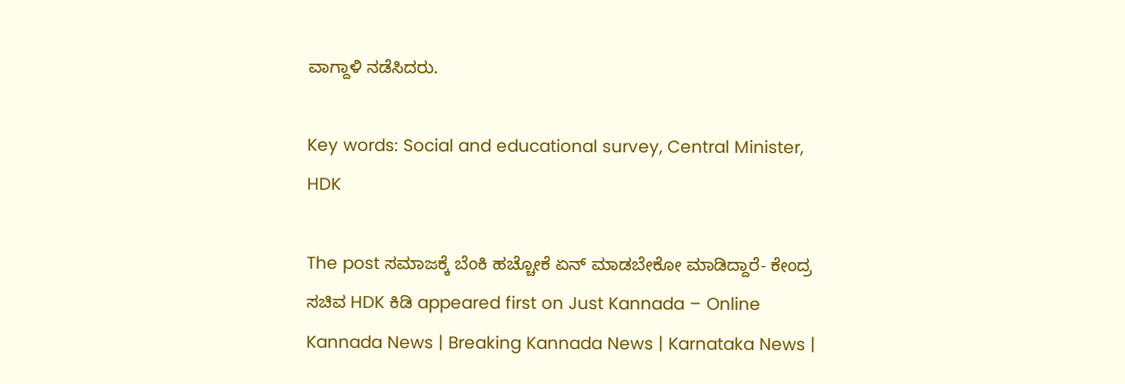ವಾಗ್ದಾಳಿ ನಡೆಸಿದರು.

Key words: Social and educational survey, Central Minister, HDK

The post ಸಮಾಜಕ್ಕೆ ಬೆಂಕಿ ಹಚ್ಚೋಕೆ ಏನ್ ಮಾಡಬೇಕೋ ಮಾಡಿದ್ದಾರೆ- ಕೇಂದ್ರ ಸಚಿವ HDK ಕಿಡಿ appeared first on Just Kannada – Online Kannada News | Breaking Kannada News | Karnataka News |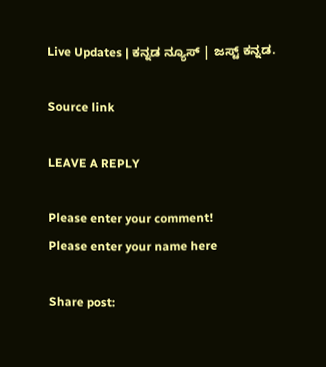Live Updates | ಕನ್ನಡ ನ್ಯೂಸ್ | ಜಸ್ಟ್ ಕನ್ನಡ.

Source link

LEAVE A REPLY

Please enter your comment!
Please enter your name here

Share post: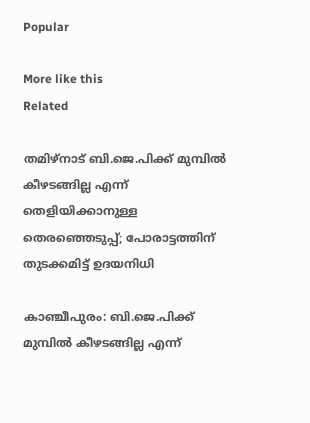Popular

More like this
Related

തമിഴ്‌നാട് ബി.ജെ.പിക്ക് മുമ്പില്‍ കീഴടങ്ങില്ല എന്ന് തെളിയിക്കാനുള്ള തെരഞ്ഞെടുപ്പ്; പോരാട്ടത്തിന് തുടക്കമിട്ട് ഉദയനിധി

കാഞ്ചീപുരം: ബി.ജെ.പിക്ക് മുമ്പില്‍ കീഴടങ്ങില്ല എന്ന്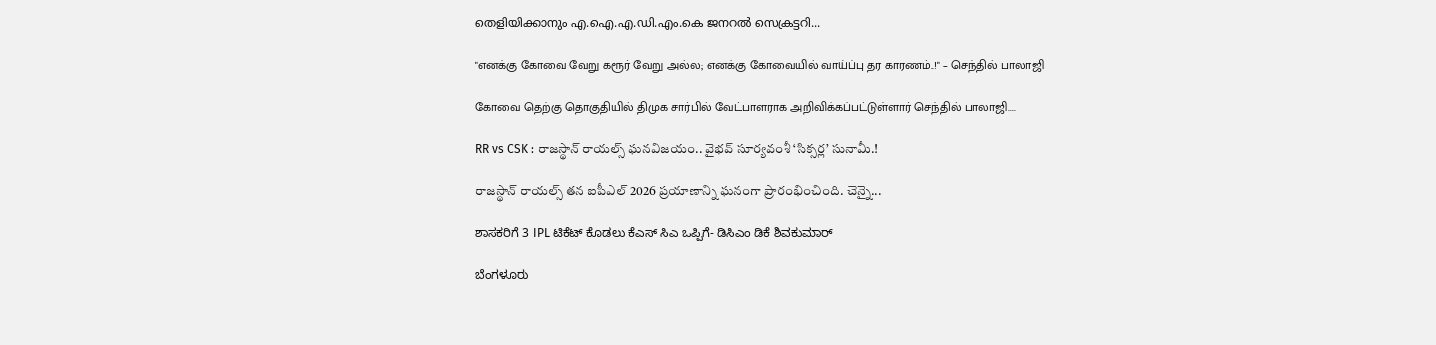തെളിയിക്കാനും എ.ഐ.എ.ഡി.എം.കെ ജനറല്‍ സെക്രട്ടറി...

"எனக்கு கோவை வேறு கரூர் வேறு அல்ல; எனக்கு கோவையில் வாய்ப்பு தர காரணம்..!" – செந்தில் பாலாஜி

கோவை தெற்கு தொகுதியில் திமுக சார்பில் வேட்பாளராக அறிவிக்கப்பட்டுள்ளார் செந்தில் பாலாஜி....

RR vs CSK : రాజస్థాన్ రాయల్స్ ఘనవిజయం.. వైభవ్ సూర్యవంశీ ‘సిక్సర్ల’ సునామీ.!

రాజస్థాన్ రాయల్స్ తన ఐపీఎల్ 2026 ప్రయాణాన్ని ఘనంగా ప్రారంభించింది. చెన్నై...

ಶಾಸಕರಿಗೆ 3 IPL ಟಿಕೆಟ್ ಕೊಡಲು ಕೆಎಸ್ ಸಿಎ ಒಪ್ಪಿಗೆ- ಡಿಸಿಎಂ ಡಿಕೆ ಶಿವಕುಮಾರ್

ಬೆಂಗಳೂರು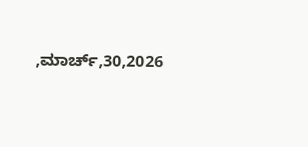,ಮಾರ್ಚ್,30,2026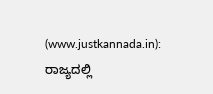(www.justkannada.in):  ರಾಜ್ಯದಲ್ಲಿ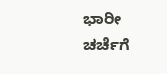ಭಾರೀ ಚರ್ಚೆಗೆ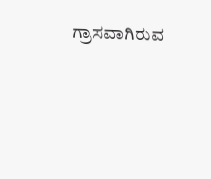ಗ್ರಾಸವಾಗಿರುವ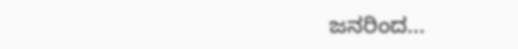ಜನರಿಂದ...